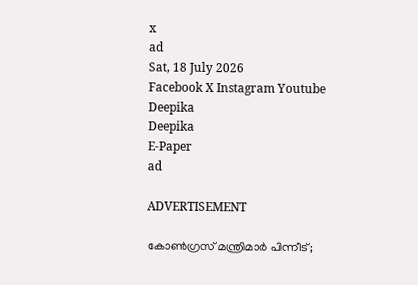x
ad
Sat, 18 July 2026
Facebook X Instagram Youtube
Deepika
Deepika
E-Paper
ad

ADVERTISEMENT

കോൺഗ്രസ് മന്ത്രിമാർ പിന്നീട്;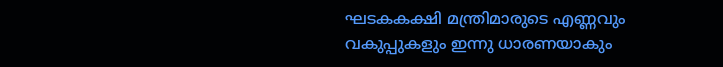ഘടകകക്ഷി മന്ത്രിമാരുടെ എണ്ണവും വകുപ്പുകളും ഇന്നു ധാരണയാകും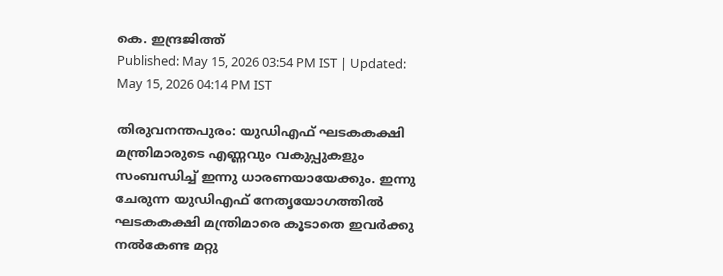കെ. ഇന്ദ്രജിത്ത്
Published: May 15, 2026 03:54 PM IST | Updated: May 15, 2026 04:14 PM IST

തിരുവനന്തപുരം: യുഡിഎഫ് ഘടകകക്ഷി മന്ത്രിമാരുടെ എണ്ണവും വകുപ്പുകളും സംബന്ധിച്ച് ഇന്നു ധാരണയായേക്കും. ഇന്നു ചേരുന്ന യുഡിഎഫ് നേതൃയോഗത്തില്‍ ഘടകകക്ഷി മന്ത്രിമാരെ കൂടാതെ ഇവര്‍ക്കു നല്‍കേണ്ട മറ്റു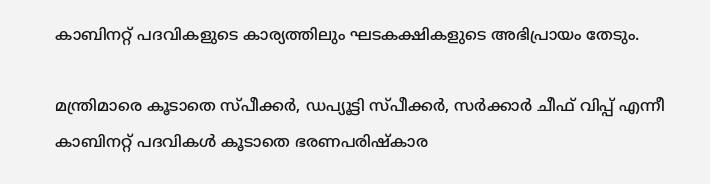കാബിനറ്റ് പദവികളുടെ കാര്യത്തിലും ഘടകക്ഷികളുടെ അഭിപ്രായം തേടും.

മന്ത്രിമാരെ കൂടാതെ സ്പീക്കര്‍, ഡപ്യൂട്ടി സ്പീക്കര്‍, സർക്കാർ ചീഫ് വിപ്പ് എന്നീ കാബിനറ്റ് പദവികള്‍ കൂടാതെ ഭരണപരിഷ്‌കാര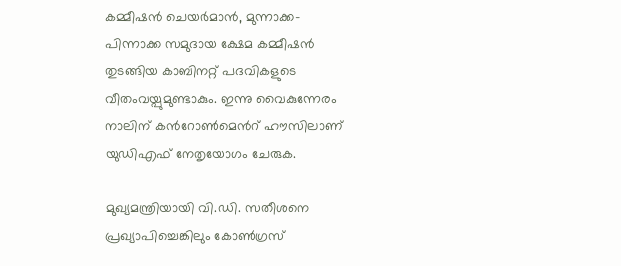കമ്മീഷന്‍ ചെയര്‍മാന്‍, മുന്നാക്ക- പിന്നാക്ക സമുദായ ക്ഷേമ കമ്മീഷന്‍ തുടങ്ങിയ കാബിനറ്റ് പദവികളുടെ വീതംവയ്പുമുണ്ടാകും. ഇന്നു വൈകുന്നേരം നാലിന് കന്‍റോണ്‍മെന്‍റ് ഹൗസിലാണ് യുഡിഎഫ് നേതൃയോഗം ചേരുക.

മുഖ്യമന്ത്രിയായി വി.ഡി. സതീശനെ പ്രഖ്യാപിച്ചെങ്കിലും കോണ്‍ഗ്രസ്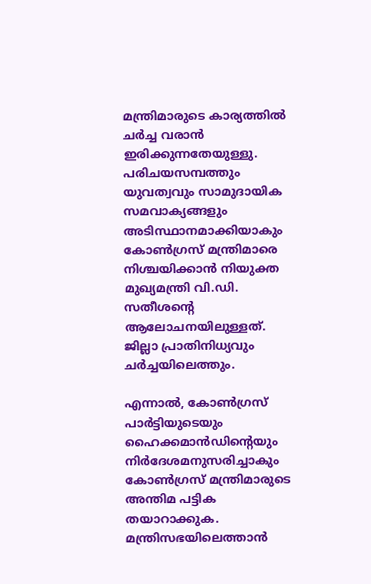മന്ത്രിമാരുടെ കാര്യത്തില്‍ ചര്‍ച്ച വരാന്‍ ഇരിക്കുന്നതേയുള്ളു. പരിചയസമ്പത്തും യുവത്വവും സാമുദായിക സമവാക്യങ്ങളും അടിസ്ഥാനമാക്കിയാകും കോണ്‍ഗ്രസ് മന്ത്രിമാരെ നിശ്ചയിക്കാന്‍ നിയുക്ത മുഖ്യമന്ത്രി വി.ഡി. സതീശന്‍റെ ആലോചനയിലുള്ളത്. ജില്ലാ പ്രാതിനിധ്യവും ചര്‍ച്ചയിലെത്തും.

എന്നാല്‍, കോണ്‍ഗ്രസ് പാര്‍ട്ടിയുടെയും ഹൈക്കമാന്‍ഡിന്‍റെയും നിര്‍ദേശമനുസരിച്ചാകും കോണ്‍ഗ്രസ് മന്ത്രിമാരുടെ അന്തിമ പട്ടിക തയാറാക്കുക. മന്ത്രിസഭയിലെത്താന്‍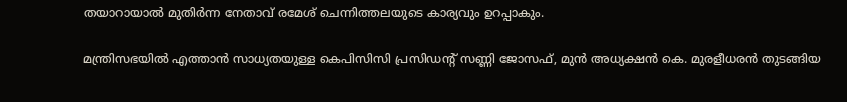തയാറായാല്‍ മുതിര്‍ന്ന നേതാവ് രമേശ് ചെന്നിത്തലയുടെ കാര്യവും ഉറപ്പാകും.

മന്ത്രിസഭയില്‍ എത്താന്‍ സാധ്യതയുള്ള കെപിസിസി പ്രസിഡന്‍റ് സണ്ണി ജോസഫ്, മുന്‍ അധ്യക്ഷന്‍ കെ. മുരളീധരന്‍ തുടങ്ങിയ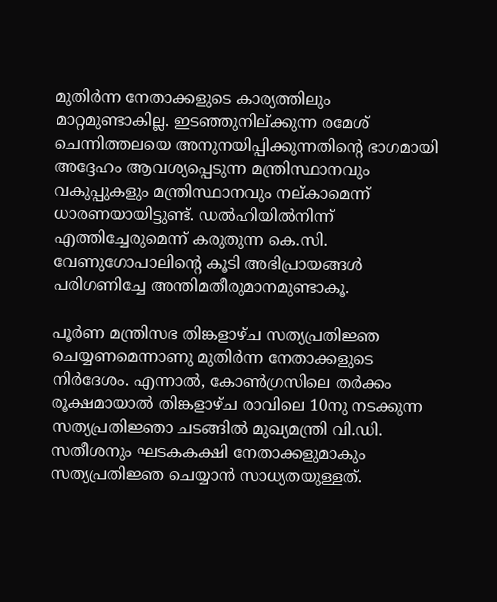മുതിര്‍ന്ന നേതാക്കളുടെ കാര്യത്തിലും മാറ്റമുണ്ടാകില്ല. ഇടഞ്ഞുനില്ക്കുന്ന രമേശ് ചെന്നിത്തലയെ അനുനയിപ്പിക്കുന്നതിന്‍റെ ഭാഗമായി അദ്ദേഹം ആവശ്യപ്പെടുന്ന മന്ത്രിസ്ഥാനവും വകുപ്പുകളും മന്ത്രിസ്ഥാനവും നല്കാമെന്ന് ധാരണയായിട്ടുണ്ട്. ഡൽഹിയിൽനിന്ന് എത്തിച്ചേരുമെന്ന് കരുതുന്ന കെ.സി. വേണുഗോപാലിന്‍റെ കൂടി അഭിപ്രായങ്ങൾ പരിഗണിച്ചേ അന്തിമതീരുമാനമുണ്ടാകൂ.

പൂര്‍ണ മന്ത്രിസഭ തിങ്കളാഴ്ച സത്യപ്രതിജ്ഞ ചെയ്യണമെന്നാണു മുതിര്‍ന്ന നേതാക്കളുടെ നിര്‍ദേശം. എന്നാല്‍, കോണ്‍ഗ്രസിലെ തര്‍ക്കം രൂക്ഷമായാല്‍ തിങ്കളാഴ്ച രാവിലെ 10നു നടക്കുന്ന സത്യപ്രതിജ്ഞാ ചടങ്ങില്‍ മുഖ്യമന്ത്രി വി.ഡി. സതീശനും ഘടകകക്ഷി നേതാക്കളുമാകും സത്യപ്രതിജ്ഞ ചെയ്യാന്‍ സാധ്യതയുള്ളത്.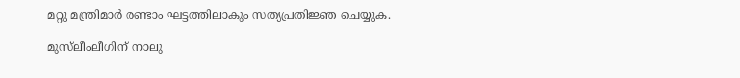മറ്റു മന്ത്രിമാര്‍ രണ്ടാം ഘട്ടത്തിലാകും സത്യപ്രതിജ്ഞ ചെയ്യുക.

മുസ്‌ലീംലീഗിന് നാലു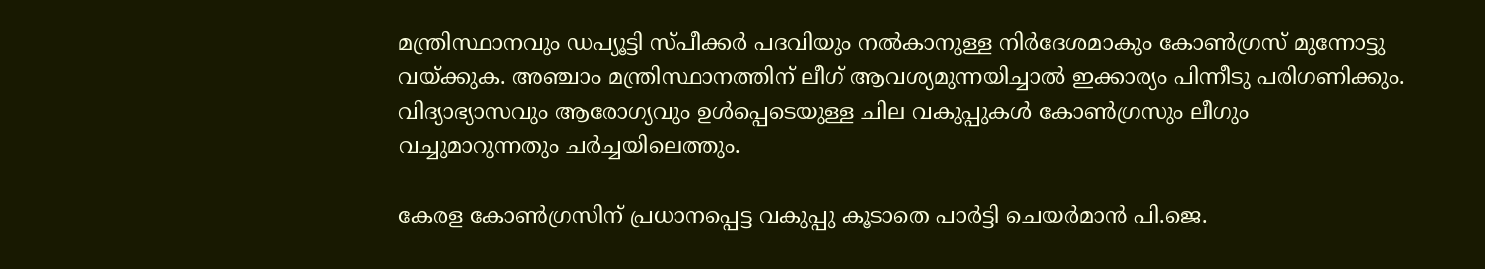മന്ത്രിസ്ഥാനവും ഡപ്യൂട്ടി സ്പീക്കര്‍ പദവിയും നല്‍കാനുള്ള നിര്‍ദേശമാകും കോൺഗ്രസ് മുന്നോട്ടു വയ്ക്കുക. അഞ്ചാം മന്ത്രിസ്ഥാനത്തിന് ലീഗ് ആവശ്യമുന്നയിച്ചാല്‍ ഇക്കാര്യം പിന്നീടു പരിഗണിക്കും. വിദ്യാഭ്യാസവും ആരോഗ്യവും ഉള്‍പ്പെടെയുള്ള ചില വകുപ്പുകള്‍ കോണ്‍ഗ്രസും ലീഗും വച്ചുമാറുന്നതും ചര്‍ച്ചയിലെത്തും.

കേരള കോണ്‍ഗ്രസിന് പ്രധാനപ്പെട്ട വകുപ്പു കൂടാതെ പാര്‍ട്ടി ചെയര്‍മാന്‍ പി.ജെ.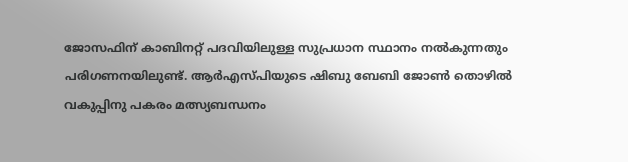ജോസഫിന് കാബിനറ്റ് പദവിയിലുള്ള സുപ്രധാന സ്ഥാനം നല്‍കുന്നതും പരിഗണനയിലുണ്ട്. ആര്‍എസ്പിയുടെ ഷിബു ബേബി ജോണ്‍ തൊഴില്‍ വകുപ്പിനു പകരം മത്സ്യബന്ധനം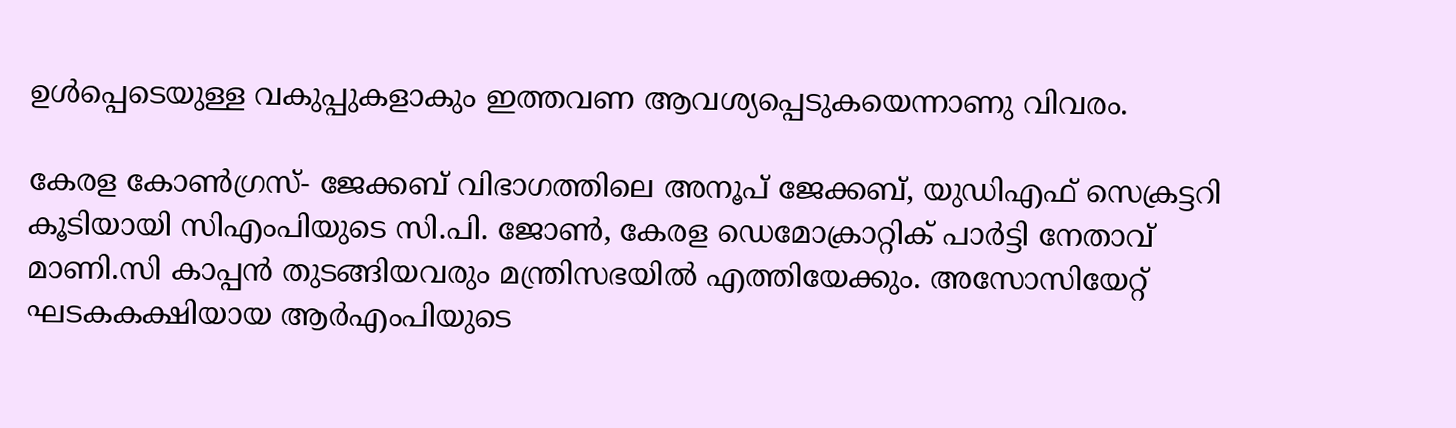ഉള്‍പ്പെടെയുള്ള വകുപ്പുകളാകും ഇത്തവണ ആവശ്യപ്പെടുകയെന്നാണു വിവരം.

കേരള കോണ്‍ഗ്രസ്- ജേക്കബ് വിഭാഗത്തിലെ അനൂപ് ജേക്കബ്, യുഡിഎഫ് സെക്രട്ടറി കൂടിയായി സിഎംപിയുടെ സി.പി. ജോണ്‍, കേരള ഡെമോക്രാറ്റിക് പാര്‍ട്ടി നേതാവ് മാണി.സി കാപ്പന്‍ തുടങ്ങിയവരും മന്ത്രിസഭയില്‍ എത്തിയേക്കും. അസോസിയേറ്റ് ഘടകകക്ഷിയായ ആര്‍എംപിയുടെ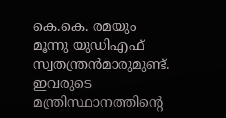കെ.കെ. രമയും മൂന്നു യുഡിഎഫ് സ്വതന്ത്രന്‍മാരുമുണ്ട്. ഇവരുടെ മന്ത്രിസ്ഥാനത്തിന്‍റെ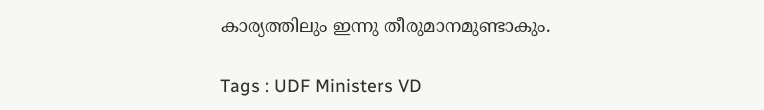കാര്യത്തിലും ഇന്നു തീരുമാനമുണ്ടാകും.

Tags : UDF Ministers VD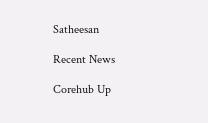Satheesan

Recent News

Corehub Up